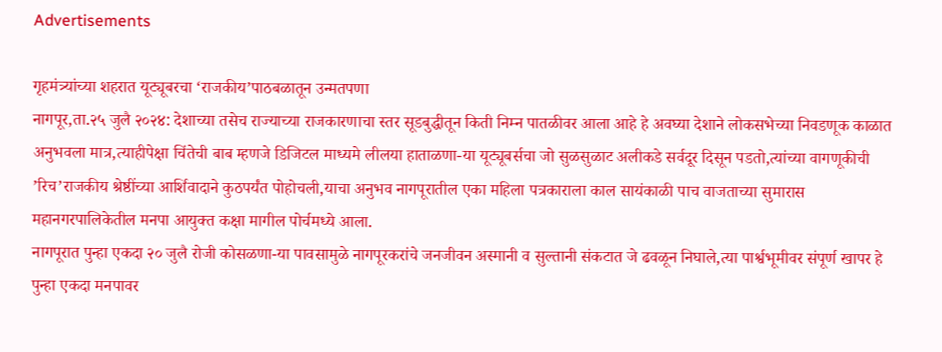Advertisements

गृहमंत्र्यांच्या शहरात यूट्यूबरचा ‘राजकीय’पाठबळातून उन्मतपणा
नागपूर,ता.२५ जुलै २०२४: देशाच्या तसेच राज्याच्या राजकारणाचा स्तर सूडबुद्धीतून किती निम्न पातळीवर आला आहे हे अवघ्या देशाने लोकसभेच्या निवडणूक काळात अनुभवला मात्र,त्याहीपेक्षा चिंतेची बाब म्हणजे डिजिटल माध्यमे लीलया हाताळणा-या यूट्यूबर्सचा जो सुळसुळाट अलीकडे सर्वदूर दिसून पडतो,त्यांच्या वागणूकीची ’रिच’राजकीय श्रेष्ठींच्या आर्शिवादाने कुठपर्यंत पोहोचली,याचा अनुभव नागपूरातील एका महिला पत्रकाराला काल सायंकाळी पाच वाजताच्या सुमारास महानगरपालिकेतील मनपा आयुक्त कक्षा मागील पोर्चमध्ये आला.
नागपूरात पुन्हा एकदा २० जुलै रोजी कोसळणा-या पावसामुळे नागपूरकरांचे जनजीवन अस्मानी व सुल्तानी संकटात जे ढवळून निघाले,त्या पार्श्वभूमीवर संपूर्ण खापर हे पुन्हा एकदा मनपावर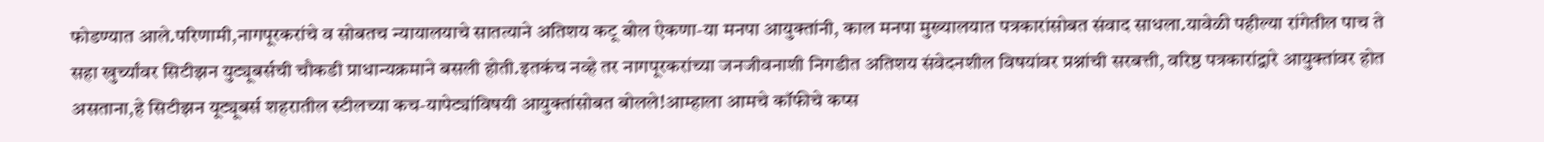फोडण्यात आले.परिणामी,नागपूरकरांचे व सोबतच न्यायालयाचे सातत्याने अतिशय कटू बोल ऐकणा-या मनपा आयुक्तांनी, काल मनपा मुख्यालयात पत्रकारांसोबत संवाद साधला.यावेळी पहील्या रांगेतील पाच ते सहा खुर्च्यांवर सिटीझन युट्यूबर्सची चौकडी प्राधान्यक्रमाने बसली होती.इतकंच नव्हे तर नागपूरकरांच्या जनजीवनाशी निगडीत अतिशय संवेदनशील विषयांवर प्रश्नांची सरबत्ती, वरिष्ठ पत्रकारांद्वारे आयुक्तांवर होत असताना,हे सिटीझन यूट्यूबर्स शहरातील स्टीलच्या कच-यापेट्यांविषयी आयुक्तांसोबत बोलले!आम्हाला आमचे कॉफीचे कप्स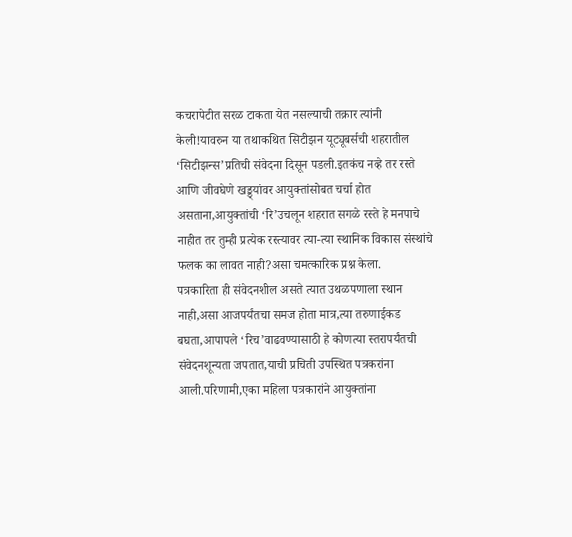कचरापेटीत सरळ टाकता येत नसल्याची तक्रार त्यांनी केली!यावरुन या तथाकथित सिटीझन यूट्यूबर्सची शहरातील ‘सिटीझन्स’प्रतिची संवेदना दिसून पडली.इतकंच नव्हे तर रस्ते आणि जीवघेणे खड्ड्यांवर आयुक्तांसोबत चर्चा होत असताना,आयुक्तांची ‘रि’उचलून शहरात सगळे रस्ते हे मनपाचे नाहीत तर तुम्ही प्रत्येक रस्त्यावर त्या-त्या स्थानिक विकास संस्थांचे फलक का लावत नाही?असा चमत्कारिक प्रश्न केला.
पत्रकारिता ही संवेदनशील असते त्यात उथळपणाला स्थान नाही,असा आजपर्यंतचा समज होता मात्र,त्या तरुणाईकड बघता,आपापले ‘रिच’वाढवण्यासाठी हे कोणत्या स्तरापर्यंतची संवेदनशून्यता जपतात,याची प्रचिती उपस्थित पत्रकरांना आली.परिणामी,एका महिला पत्रकारांने आयुक्तांना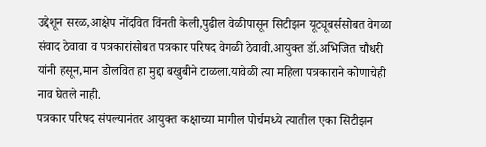उद्देशून सरळ,आक्षेप नोंदवित विंनती केली,पुढील वेळीपासून सिटीझन यूट्यूबर्ससोबत वेगळा संवाद ठेवावा व पत्रकारांसोबत पत्रकार परिषद वेगळी ठेवावी.आयुक्त डॉ.अभिजित चौधरी यांनी हसून,मान डोलवित हा मुद्दा बखुबीने टाळला.यावेळी त्या महिला पत्रकाराने कोणाचेही नाव घेतले नाही.
पत्रकार परिषद संपल्यानंतर आयुक्त कक्षाच्या मागील पोर्चमध्ये त्यातील एका सिटीझन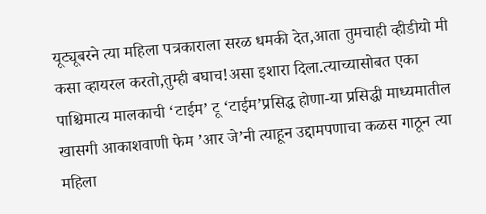यूट्यूबरने त्या महिला पत्रकाराला सरळ धमकी देत,आता तुमचाही व्हीडीयो मी कसा व्हायरल करतो,तुम्ही बघाच!असा इशारा दिला.त्याच्यासोबत एका पाश्चिमात्य मालकाची ‘टाईम’ टू ‘टाईम’प्रसिद्ध होणा-या प्रसिद्धी माध्यमातील खासगी आकाशवाणी फेम ’आर जे’नी त्याहून उद्दामपणाचा कळस गाठून त्या महिला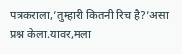पत्रकराला,’तुम्हारी कितनी रिच है?’असा प्रश्न केला.यावर,मला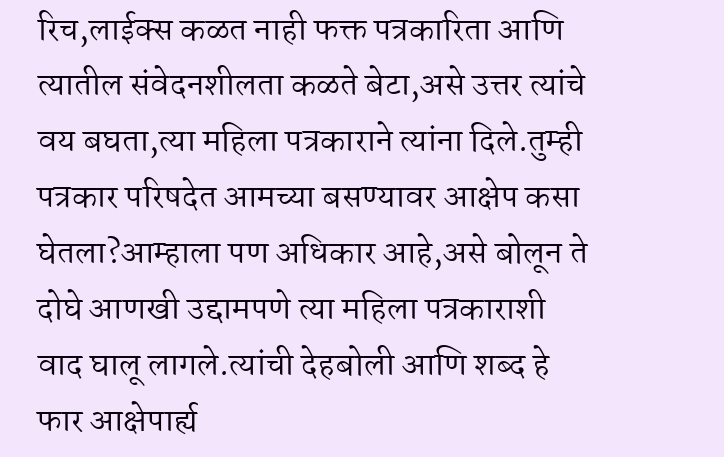रिच,लाईक्स कळत नाही फक्त पत्रकारिता आणि त्यातील संवेदनशीलता कळते बेटा,असे उत्तर त्यांचे वय बघता,त्या महिला पत्रकाराने त्यांना दिले.तुम्ही पत्रकार परिषदेत आमच्या बसण्यावर आक्षेप कसा घेतला?आम्हाला पण अधिकार आहे,असे बोलून ते दोघे आणखी उद्दामपणे त्या महिला पत्रकाराशी वाद घालू लागले.त्यांची देहबोली आणि शब्द हे फार आक्षेपार्ह्य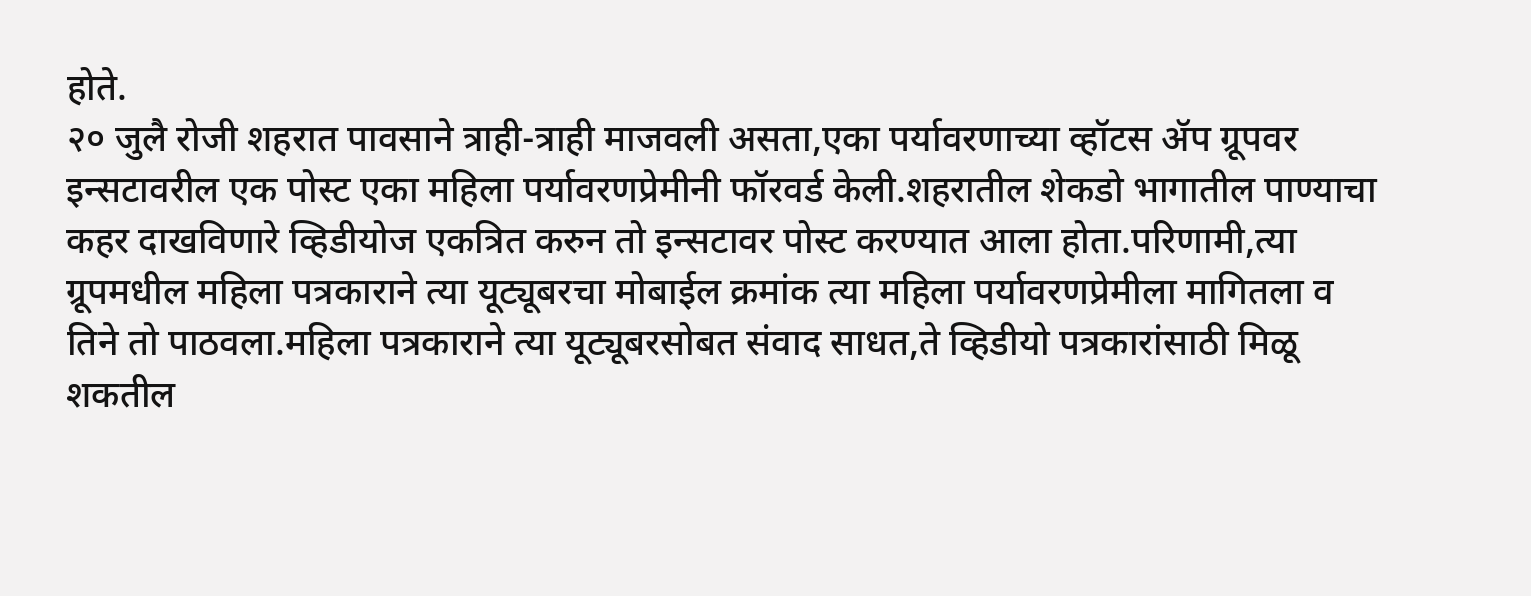होते.
२० जुलै रोजी शहरात पावसाने त्राही-त्राही माजवली असता,एका पर्यावरणाच्या व्हॉटस ॲप ग्रूपवर इन्सटावरील एक पोस्ट एका महिला पर्यावरणप्रेमीनी फॉरवर्ड केली.शहरातील शेकडो भागातील पाण्याचा कहर दाखविणारे व्हिडीयोज एकत्रित करुन तो इन्सटावर पोस्ट करण्यात आला होता.परिणामी,त्या ग्रूपमधील महिला पत्रकाराने त्या यूट्यूबरचा मोबाईल क्रमांक त्या महिला पर्यावरणप्रेमीला मागितला व तिने तो पाठवला.महिला पत्रकाराने त्या यूट्यूबरसोबत संवाद साधत,ते व्हिडीयो पत्रकारांसाठी मिळू शकतील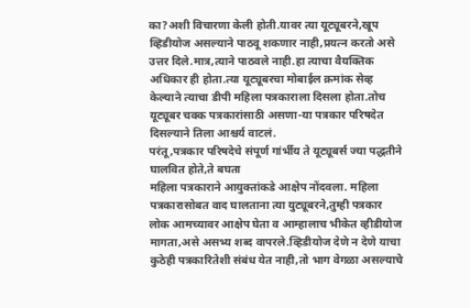का?अशी विचारणा केली होती.यावर त्या यूट्यूबरने,खूप व्हिडीयोज असल्याने पाठवू शकणार नाही,प्रयत्न करतो असे उत्तर दिले.मात्र,त्याने पाठवले नाही.हा त्याचा वैयक्तिक अधिकार ही होता.त्या यूट्यूबरचा मोबाईल क्रमांक सेव्ह केल्याने त्याचा डीपी महिला पत्रकाराला दिसला होता.तोच यूट्यूबर चक्क पत्रकारांसाठी असणा-या पत्रकार परिषदेत दिसल्याने तिला आश्चर्य वाटलं.
परंतू,पत्रकार परिषदेचे संपूर्ण गांर्भीय ते यूट्यूबर्स ज्या पद्धतीने घालवित होते,ते बघता
महिला पत्रकाराने आयुक्तांकडे आक्षेप नोंदवला. महिला पत्रकारासोबत वाद घालताना त्या युट्यूबरने,तुम्ही पत्रकार लोक आमच्यावर आक्षेप घेता व आम्हालाच भीकेत व्हीडीयोज मागता,असे असभ्य शब्द वापरले.व्हिडीयोज देणे न देणे याचा कुठेही पत्रकारितेशी संबंध येत नाही,तो भाग वेगळा असल्याचे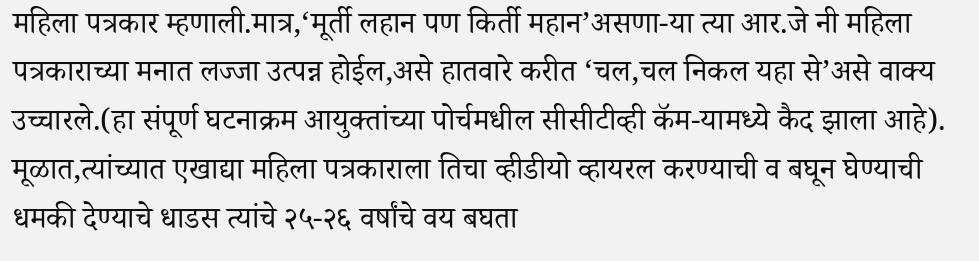महिला पत्रकार म्हणाली.मात्र,‘मूर्ती लहान पण किर्ती महान’असणा-या त्या आर.जे नी महिला पत्रकाराच्या मनात लज्जा उत्पन्न होईल,असे हातवारे करीत ‘चल,चल निकल यहा से’असे वाक्य उच्चारले.(हा संपूर्ण घटनाक्रम आयुक्तांच्या पोर्चमधील सीसीटीव्ही कॅम-यामध्ये कैद झाला आहे).
मूळात,त्यांच्यात एखाद्या महिला पत्रकाराला तिचा व्हीडीयो व्हायरल करण्याची व बघून घेण्याची धमकी देण्याचे धाडस त्यांचे २५-२६ वर्षांचे वय बघता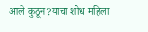आले कुठून?याचा शोध महिला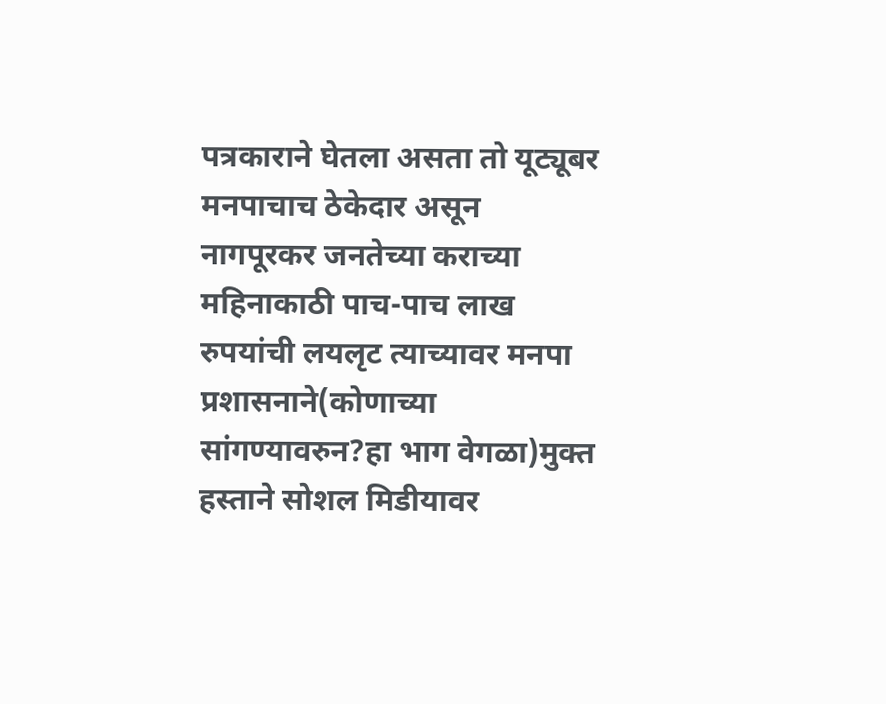पत्रकाराने घेतला असता तो यूट्यूबर मनपाचाच ठेकेदार असून नागपूरकर जनतेच्या कराच्या महिनाकाठी पाच-पाच लाख रुपयांची लयलृट त्याच्यावर मनपा प्रशासनाने(कोणाच्या सांगण्यावरुन?हा भाग वेगळा)मुक्त हस्ताने सोशल मिडीयावर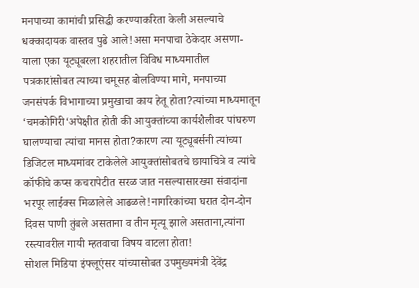मनपाच्या कामांची प्रसिद्धी करण्याकरिता केली असल्याचे धक्कादायक वास्तव पुढे आले!असा मनपाचा ठेकेदार असणा-याला एका यूट्यूबरला शहरातील विविध माध्यमातील पत्रकारांसोबत त्याच्या चमूसह बोलविण्या मागे, मनपाच्या जनसंपर्क विभागाच्या प्रमुखाचा काय हेतू होता?त्यांच्या माध्यमातून ‘चमकोगिरी‘अपेक्षीत होती की आयुक्तांच्या कार्यशैलीवर पांघरुण घालण्याचा त्यांचा मानस होता?कारण त्या यूट्यूबर्सनी त्यांच्या डिजिटल माध्यमांवर टाकेलेले आयुक्तांसोबतचे छायाचित्रे व त्यांचे कॉफीचे कप्स कचरापेटीत सरळ जात नसल्यासारख्या संवादांना भरपूर लाईक्स मिळालेले आढळले!नागरिकांच्या घरात दोन-दोन दिवस पाणी तुंबले असताना व तीन मृत्यू झाले असताना,त्यांना रस्त्यावरील गायी म्हतवाचा विषय वाटला होता!
सोशल मिडिया इंफ्लूएंसर यांच्यासोबत उपमुख्यमंत्री देवेंद्र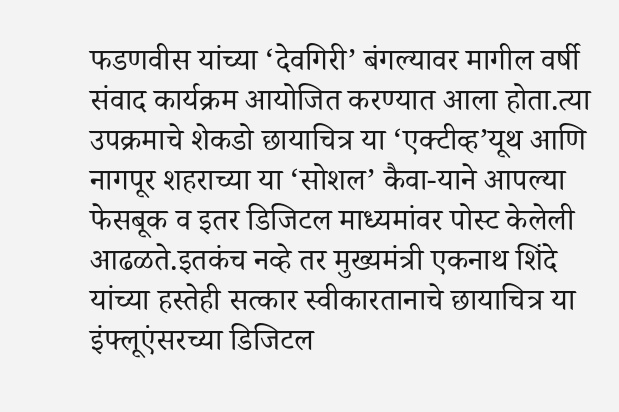फडणवीस यांच्या ‘देवगिरी’ बंगल्यावर मागील वर्षी संवाद कार्यक्रम आयोजित करण्यात आला होता.त्या उपक्रमाचे शेकडो छायाचित्र या ‘एक्टीव्ह’यूथ आणि नागपूर शहराच्या या ‘सोशल’ कैवा-याने आपल्या फेसबूक व इतर डिजिटल माध्यमांवर पोस्ट केलेली आढळते.इतकंच नव्हे तर मुख्यमंत्री एकनाथ शिंदे यांच्या हस्तेही सत्कार स्वीकारतानाचे छायाचित्र या इंफ्लूएंसरच्या डिजिटल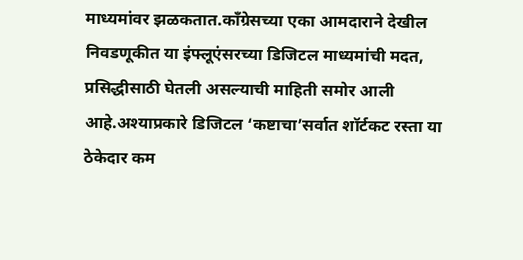माध्यमांवर झळकतात.काँग्रेसच्या एका आमदाराने देखील निवडणूकीत या इंफ्लूएंसरच्या डिजिटल माध्यमांची मदत, प्रसिद्धीसाठी घेतली असल्याची माहिती समोर आली आहे.अश्याप्रकारे डिजिटल ‘कष्टाचा’सर्वात शॉर्टकट रस्ता या ठेकेदार कम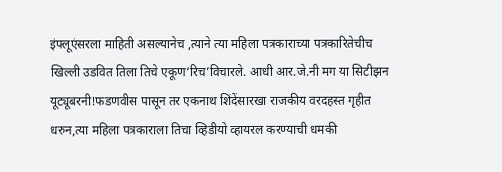इंफ्लूएंसरला माहिती असल्यानेच ,त्याने त्या महिला पत्रकाराच्या पत्रकारितेचीच खिल्ली उडवित तिला तिचे एकूण‘रिच’विचारले. आधी आर.जे.नी मग या सिटीझन यूट्यूबरनी!फडणवीस पासून तर एकनाथ शिंदेंसारखा राजकीय वरदहस्त गृहीत धरुन,त्या महिला पत्रकाराला तिचा व्हिडीयो व्हायरल करण्याची धमकी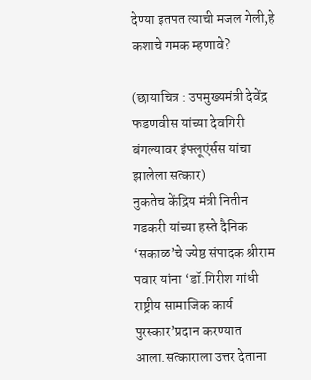देण्या इतपत त्याची मजल गेली,हे कशाचे गमक म्हणावे?

(छायाचित्र : उपमुख्यमंत्री देवेंद्र फडणवीस यांच्या देवगिरी बंगल्यावर इंफ्लूएंर्सस यांचा झालेला सत्कार)
नुकतेच केंद्रिय मंत्री नितीन गडकरी यांच्या हस्ते दैनिक ‘सकाळ’चे ज्येष्ठ संपादक श्रीराम पवार यांना ‘डॉ.गिरीश गांधी राष्ट्रीय सामाजिक कार्य पुरस्कार’प्रदान करण्यात आला.सत्काराला उत्तर देताना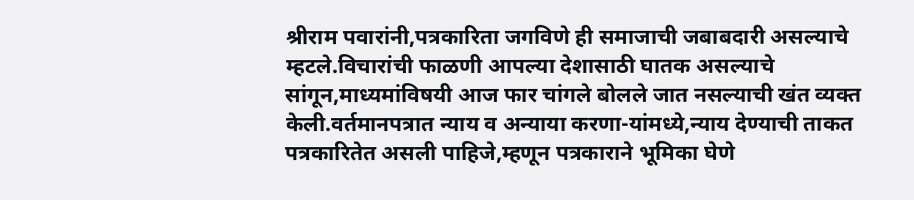श्रीराम पवारांनी,पत्रकारिता जगविणे ही समाजाची जबाबदारी असल्याचे म्हटले.विचारांची फाळणी आपल्या देशासाठी घातक असल्याचे सांगून,माध्यमांविषयी आज फार चांगले बोलले जात नसल्याची खंत व्यक्त केली.वर्तमानपत्रात न्याय व अन्याया करणा-यांमध्ये,न्याय देण्याची ताकत पत्रकारितेत असली पाहिजे,म्हणून पत्रकाराने भूमिका घेणे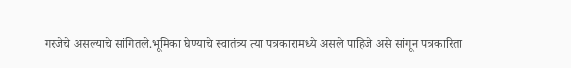गरजेचे असल्याचे सांगितले.भूमिका घेण्याचे स्वातंत्र्य त्या पत्रकारामध्ये असले पाहिजे असे सांगून पत्रकारिता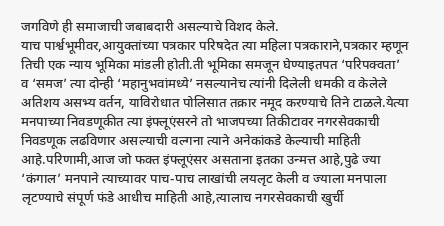जगविणे ही समाजाची जबाबदारी असल्याचे विशद केले.
याच पार्श्वभूमीवर,आयुक्तांच्या पत्रकार परिषदेत त्या महिला पत्रकाराने,पत्रकार म्हणून तिची एक न्याय भूमिका मांडली होती.ती भूमिका समजून घेण्याइतपत ‘परिपक्वता’ व ‘समज’ त्या दोन्ही ‘महानुभवांमध्ये’ नसल्यानेच त्यांनी दिलेली धमकी व केलेले अतिशय असभ्य वर्तन, याविरोधात पोलिसात तक्रार नमूद करण्याचे तिने टाळले.येत्या मनपाच्या निवडणूकीत त्या इंफ्लूएंसरने तो भाजपच्या तिकीटावर नगरसेवकाची निवडणूक लढविणार असल्याची वल्गना त्याने अनेकांकडे केल्याची माहिती आहे.परिणामी,आज जो फक्त इंफ्लूएंसर असताना इतका उन्मत्त आहे,पुढे ज्या ‘कंगाल’ मनपाने त्याच्यावर पाच-पाच लाखांची लयलृट केली व ज्याला मनपाला लृटण्याचे संपूर्ण फंडे आधीच माहिती आहे,त्यालाच नगरसेवकाची खुर्ची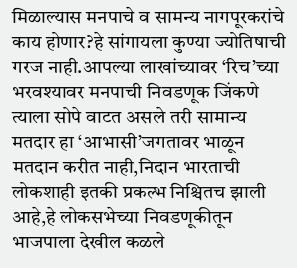मिळाल्यास मनपाचे व सामन्य नागपूरकरांचे काय होणार?हे सांगायला कुण्या ज्योतिषाची गरज नाही.आपल्या लाखांच्यावर ‘रिच’च्या भरवश्यावर मनपाची निवडणूक जिंकणे त्याला सोपे वाटत असले तरी सामान्य मतदार हा ‘आभासी’जगतावर भाळून मतदान करीत नाही,निदान भारताची लोकशाही इतकी प्रकल्भ निश्चितच झाली आहे,हे लोकसभेच्या निवडणूकीतून भाजपाला देखील कळले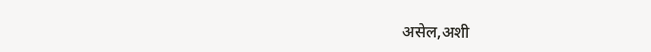असेल,अशी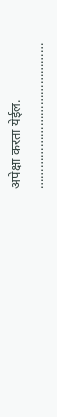अपेक्षा करता येईल.
……………………………………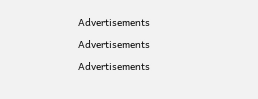Advertisements

Advertisements

Advertisements